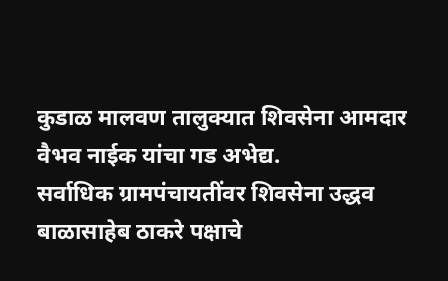कुडाळ मालवण तालुक्यात शिवसेना आमदार वैभव नाईक यांचा गड अभेद्य.
सर्वाधिक ग्रामपंचायतींवर शिवसेना उद्धव बाळासाहेब ठाकरे पक्षाचे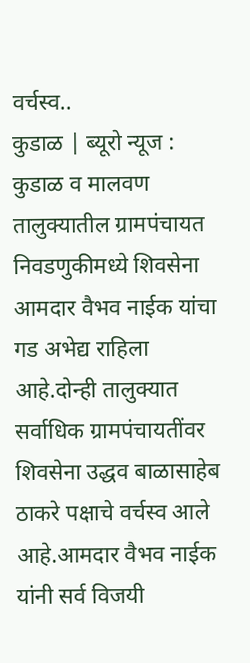वर्चस्व..
कुडाळ | ब्यूरो न्यूज : कुडाळ व मालवण तालुक्यातील ग्रामपंचायत निवडणुकीमध्ये शिवसेना आमदार वैभव नाईक यांचा गड अभेद्य राहिला आहे.दोन्ही तालुक्यात सर्वाधिक ग्रामपंचायतींवर शिवसेना उद्धव बाळासाहेब ठाकरे पक्षाचे वर्चस्व आले आहे.आमदार वैभव नाईक यांनी सर्व विजयी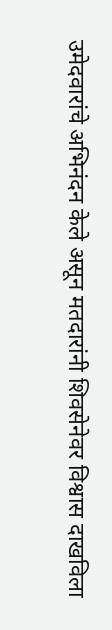उमेदवारांचे अभिनंदन केले असून मतदारांनी शिवसेनेवर विश्वास दाखविला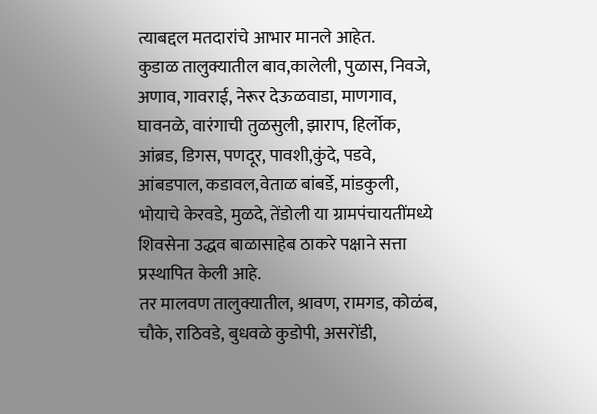त्याबद्दल मतदारांचे आभार मानले आहेत.
कुडाळ तालुक्यातील बाव,कालेली, पुळास, निवजे, अणाव, गावराई, नेरूर देऊळवाडा, माणगाव, घावनळे, वारंगाची तुळसुली, झाराप, हिर्लोक, आंब्रड, डिगस, पणदूर, पावशी,कुंदे, पडवे, आंबडपाल, कडावल,वेताळ बांबर्डे, मांडकुली, भोयाचे केरवडे, मुळदे, तेंडोली या ग्रामपंचायतींमध्ये शिवसेना उद्धव बाळासाहेब ठाकरे पक्षाने सत्ता प्रस्थापित केली आहे.
तर मालवण तालुक्यातील, श्रावण, रामगड, कोळंब, चौके, राठिवडे, बुधवळे कुडोपी, असरोंडी,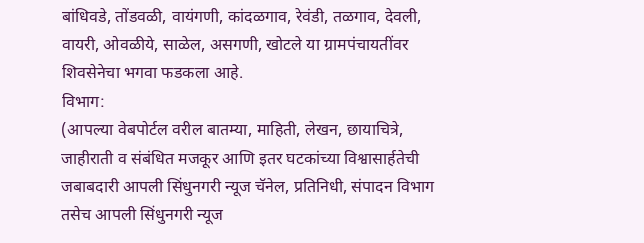बांधिवडे, तोंडवळी, वायंगणी, कांदळगाव, रेवंडी, तळगाव, देवली, वायरी, ओवळीये, साळेल, असगणी, खोटले या ग्रामपंचायतींवर शिवसेनेचा भगवा फडकला आहे.
विभाग:
(आपल्या वेबपोर्टल वरील बातम्या, माहिती, लेखन, छायाचित्रे, जाहीराती व संबंधित मजकूर आणि इतर घटकांच्या विश्वासार्हतेची जबाबदारी आपली सिंधुनगरी न्यूज चॅनेल, प्रतिनिधी, संपादन विभाग तसेच आपली सिंधुनगरी न्यूज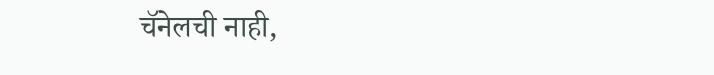चॅनेलची नाही,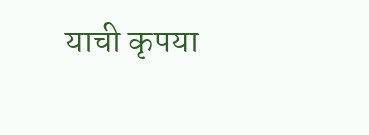याची कृपया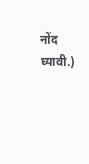नोंद घ्यावी.)